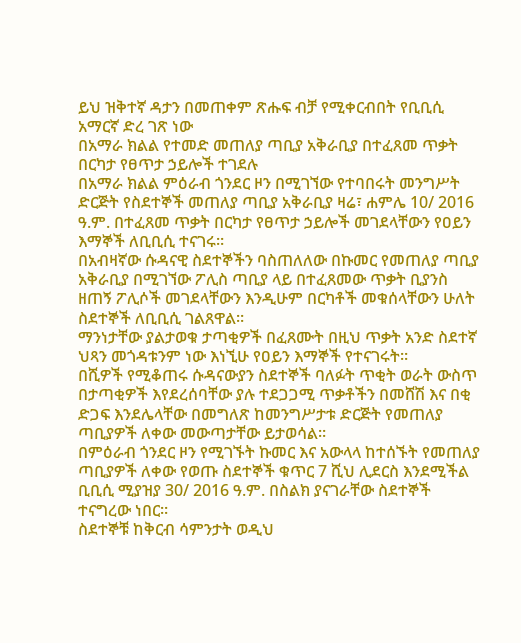ይህ ዝቅተኛ ዳታን በመጠቀም ጽሑፍ ብቻ የሚቀርብበት የቢቢሲ አማርኛ ድረ ገጽ ነው
በአማራ ክልል የተመድ መጠለያ ጣቢያ አቅራቢያ በተፈጸመ ጥቃት በርካታ የፀጥታ ኃይሎች ተገደሉ
በአማራ ክልል ምዕራብ ጎንደር ዞን በሚገኘው የተባበሩት መንግሥት ድርጅት የስደተኞች መጠለያ ጣቢያ አቅራቢያ ዛሬ፣ ሐምሌ 10/ 2016 ዓ.ም. በተፈጸመ ጥቃት በርካታ የፀጥታ ኃይሎች መገደላቸውን የዐይን እማኞች ለቢቢሲ ተናገሩ።
በአብዛኛው ሱዳናዊ ስደተኞችን ባስጠለለው በኩመር የመጠለያ ጣቢያ አቅራቢያ በሚገኘው ፖሊስ ጣቢያ ላይ በተፈጸመው ጥቃት ቢያንስ ዘጠኝ ፖሊሶች መገደላቸውን እንዲሁም በርካቶች መቁሰላቸውን ሁለት ስደተኞች ለቢቢሲ ገልጸዋል።
ማንነታቸው ያልታወቁ ታጣቂዎች በፈጸሙት በዚህ ጥቃት አንድ ስደተኛ ህጻን መጎዳቱንም ነው እነኚሁ የዐይን እማኞች የተናገሩት።
በሺዎች የሚቆጠሩ ሱዳናውያን ስደተኞች ባለፉት ጥቂት ወራት ውስጥ በታጣቂዎች እየደረሰባቸው ያሉ ተደጋጋሚ ጥቃቶችን በመሸሽ እና በቂ ድጋፍ እንደሌላቸው በመግለጽ ከመንግሥታቱ ድርጅት የመጠለያ ጣቢያዎች ለቀው መውጣታቸው ይታወሳል።
በምዕራብ ጎንደር ዞን የሚገኙት ኩመር እና አውላላ ከተሰኙት የመጠለያ ጣቢያዎች ለቀው የወጡ ስደተኞች ቁጥር 7 ሺህ ሊደርስ እንደሚችል ቢቢሲ ሚያዝያ 30/ 2016 ዓ.ም. በስልክ ያናገራቸው ስደተኞች ተናግረው ነበር።
ስደተኞቹ ከቅርብ ሳምንታት ወዲህ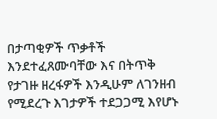በታጣቂዎች ጥቃቶች እንደተፈጸሙባቸው እና በትጥቅ የታገዙ ዘረፋዎች እንዲሁም ለገንዘብ የሚደረጉ እገታዎች ተደጋጋሚ እየሆኑ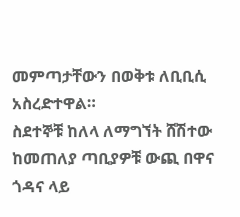መምጣታቸውን በወቅቱ ለቢቢሲ አስረድተዋል።
ስደተኞቹ ከለላ ለማግኘት ሸሽተው ከመጠለያ ጣቢያዎቹ ውጪ በዋና ጎዳና ላይ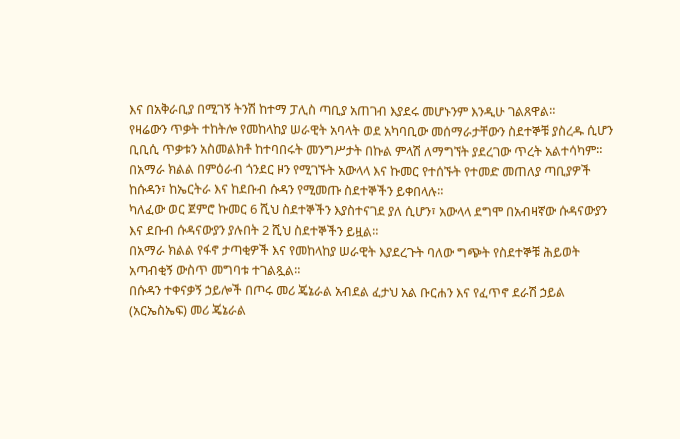እና በአቅራቢያ በሚገኝ ትንሽ ከተማ ፓሊስ ጣቢያ አጠገብ እያደሩ መሆኑንም እንዲሁ ገልጸዋል።
የዛሬውን ጥቃት ተከትሎ የመከላከያ ሠራዊት አባላት ወደ አካባቢው መሰማራታቸውን ስደተኞቹ ያስረዱ ሲሆን ቢቢሲ ጥቃቱን አስመልክቶ ከተባበሩት መንግሥታት በኩል ምላሽ ለማግኘት ያደረገው ጥረት አልተሳካም።
በአማራ ክልል በምዕራብ ጎንደር ዞን የሚገኙት አውላላ እና ኩመር የተሰኙት የተመድ መጠለያ ጣቢያዎች ከሱዳን፣ ከኤርትራ እና ከደቡብ ሱዳን የሚመጡ ስደተኞችን ይቀበላሉ።
ካለፈው ወር ጀምሮ ኩመር 6 ሺህ ስደተኞችን እያስተናገደ ያለ ሲሆን፣ አውላላ ደግሞ በአብዛኛው ሱዳናውያን እና ደቡብ ሱዳናውያን ያሉበት 2 ሺህ ስደተኞችን ይዟል።
በአማራ ክልል የፋኖ ታጣቂዎች እና የመከላከያ ሠራዊት እያደረጉት ባለው ግጭት የስደተኞቹ ሕይወት አጣብቂኝ ውስጥ መግባቱ ተገልጿል።
በሱዳን ተቀናቃኝ ኃይሎች በጦሩ መሪ ጄኔራል አብደል ፈታህ አል ቡርሐን እና የፈጥኖ ደራሽ ኃይል (አርኤስኤፍ) መሪ ጄኔራል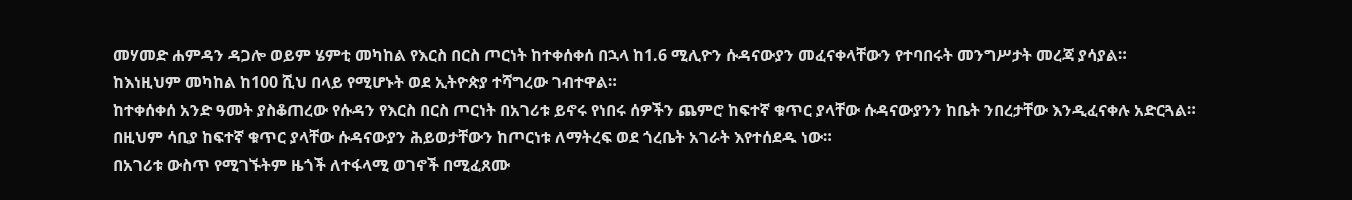መሃመድ ሐምዳን ዳጋሎ ወይም ሄምቲ መካከል የእርስ በርስ ጦርነት ከተቀሰቀሰ በኋላ ከ1.6 ሚሊዮን ሱዳናውያን መፈናቀላቸውን የተባበሩት መንግሥታት መረጃ ያሳያል።
ከእነዚህም መካከል ከ100 ሺህ በላይ የሚሆኑት ወደ ኢትዮጵያ ተሻግረው ገብተዋል።
ከተቀሰቀሰ አንድ ዓመት ያስቆጠረው የሱዳን የእርስ በርስ ጦርነት በአገሪቱ ይኖሩ የነበሩ ሰዎችን ጨምሮ ከፍተኛ ቁጥር ያላቸው ሱዳናውያንን ከቤት ንበረታቸው እንዲፈናቀሉ አድርጓል።
በዚህም ሳቢያ ከፍተኛ ቁጥር ያላቸው ሱዳናውያን ሕይወታቸውን ከጦርነቱ ለማትረፍ ወደ ጎረቤት አገራት እየተሰደዱ ነው።
በአገሪቱ ውስጥ የሚገኙትም ዜጎች ለተፋላሚ ወገኖች በሚፈጸሙ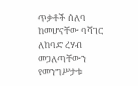ጥቃቶች ሰለባ ከመሆናቸው ባሻገር ለከባድ ረሃብ መጋለጣቸውን የመንግሥታቱ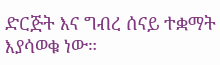ድርጅት እና ግብረ ሰናይ ተቋማት እያሳወቁ ነው።